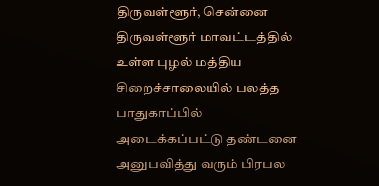திருவள்ளூர், சென்னை திருவள்ளூர் மாவட்டத்தில் உள்ள புழல் மத்திய சிறைச்சாலையில் பலத்த பாதுகாப்பில் அடைக்கப்பட்டு தண்டனை அனுபவித்து வரும் பிரபல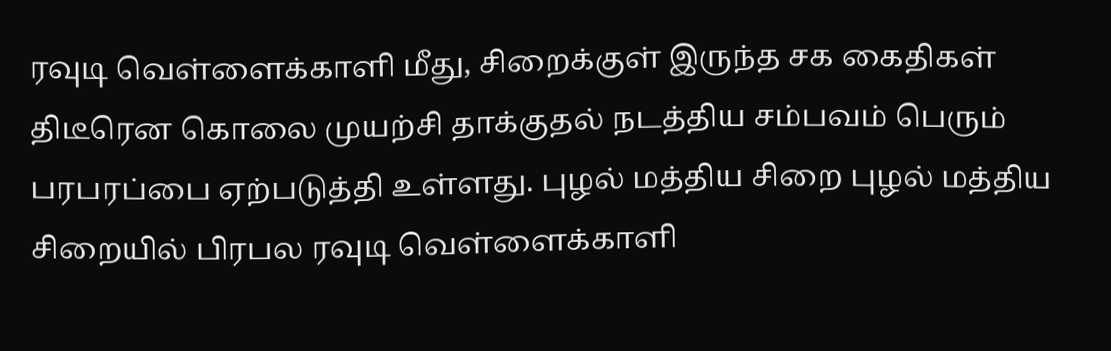ரவுடி வெள்ளைக்காளி மீது, சிறைக்குள் இருந்த சக கைதிகள் திடீரென கொலை முயற்சி தாக்குதல் நடத்திய சம்பவம் பெரும் பரபரப்பை ஏற்படுத்தி உள்ளது. புழல் மத்திய சிறை புழல் மத்திய சிறையில் பிரபல ரவுடி வெள்ளைக்காளி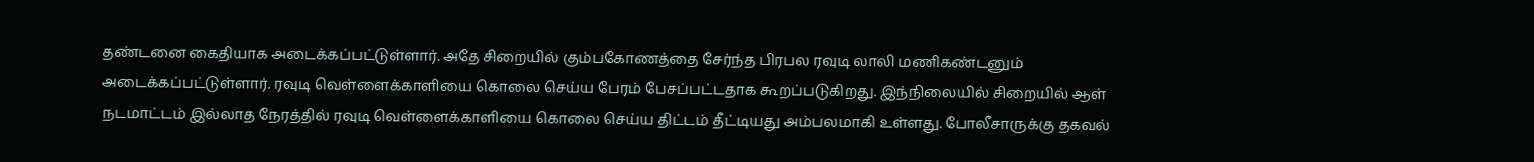தண்டனை கைதியாக அடைக்கப்பட்டுள்ளார். அதே சிறையில் கும்பகோணத்தை சேர்ந்த பிரபல ரவுடி லாலி மணிகண்டனும் அடைக்கப்பட்டுள்ளார். ரவுடி வெள்ளைக்காளியை கொலை செய்ய பேரம் பேசப்பட்டதாக கூறப்படுகிறது. இந்நிலையில் சிறையில் ஆள் நடமாட்டம் இல்லாத நேரத்தில் ரவுடி வெள்ளைக்காளியை கொலை செய்ய திட்டம் தீட்டியது அம்பலமாகி உள்ளது. போலீசாருக்கு தகவல்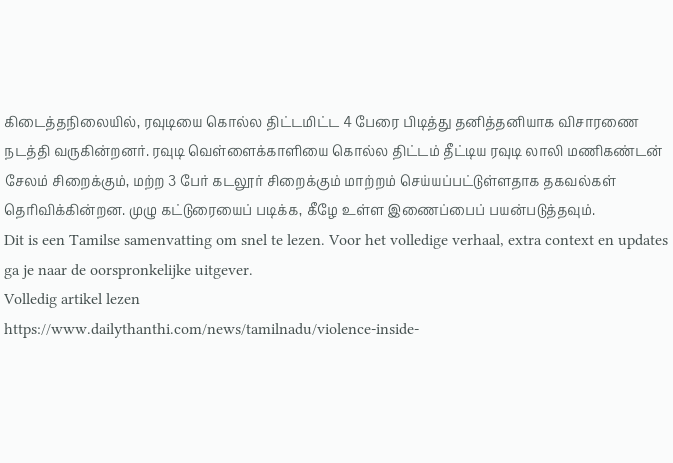கிடைத்தநிலையில், ரவுடியை கொல்ல திட்டமிட்ட 4 பேரை பிடித்து தனித்தனியாக விசாரணை நடத்தி வருகின்றனர். ரவுடி வெள்ளைக்காளியை கொல்ல திட்டம் தீட்டிய ரவுடி லாலி மணிகண்டன் சேலம் சிறைக்கும், மற்ற 3 பேர் கடலூர் சிறைக்கும் மாற்றம் செய்யப்பட்டுள்ளதாக தகவல்கள் தெரிவிக்கின்றன. முழு கட்டுரையைப் படிக்க, கீழே உள்ள இணைப்பைப் பயன்படுத்தவும்.
Dit is een Tamilse samenvatting om snel te lezen. Voor het volledige verhaal, extra context en updates ga je naar de oorspronkelijke uitgever.
Volledig artikel lezen
https://www.dailythanthi.com/news/tamilnadu/violence-inside-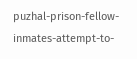puzhal-prison-fellow-inmates-attempt-to-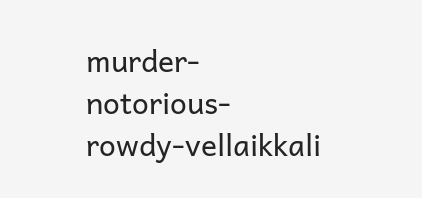murder-notorious-rowdy-vellaikkali